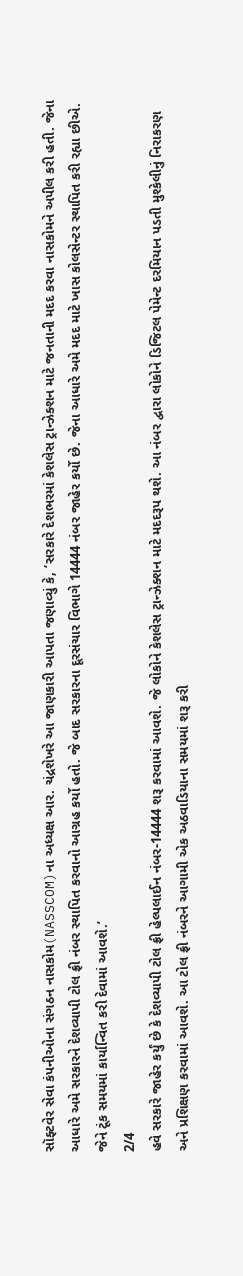સૉફ્ટવેર સેવા કંપનીઓના સંગઠન નાસકોમ(NASSCOM)ના અધ્યક્ષ આર. ચંદ્રશેખરે આ જાણકારી આપતા જણાવ્યું કે, ‘સરકારે દેશભરમાં કેશલેસ ટ્રાન્ઝેક્શન માટે જનતાની મદદ કરવા નાસકોમને અપીલ કરી હતી. જેના આધારે અમે સરકારને દેશવ્યાપી ટોલ ફ્રી નંબર સ્થાપિત કરવાનો આગ્રહ કર્યો હતો. જે બાદ સરકારના દૂરસંચાર વિભાગે 14444 નંબર જાહેર કર્યો છે. જેના આધારે અમે મદદ માટે ખાસ કોલસેન્ટર સ્થાપિત કરી રહ્યા છીએ. જેને ટૂંક સમયમાં કાર્યાન્વિત કરી દેવામાં આવશે.’
2/4
હવે સરકારે જાહેર કર્યું છે કે દેશવ્યાપી ટોલ ફ્રી હેલ્પલાઈન નંબર-14444 શરૂ કરવામાં આવશે. જે લોકોને કેશલેસ ટ્રાન્ઝેક્શન માટે મદદરૂપ થશે. આ નંબર દ્વારા લોકોને ડિજિટલ પેમેન્ટ દરમિયાન પડતી મુશ્કેલીનું નિરાકરણ અને પ્રશિક્ષણ કરવામાં આવશે. આ ટોલ ફ્રી નંબરને આગામી એક અઠવાડિયાના સમયમાં શરૂ કરી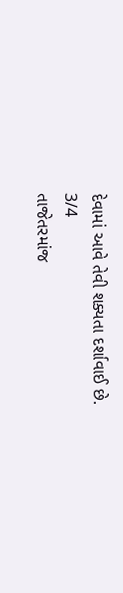દેવામાં આવે તેવી શક્યતા દર્શાવાઈ છે.
3/4
તાજેતરમાંજ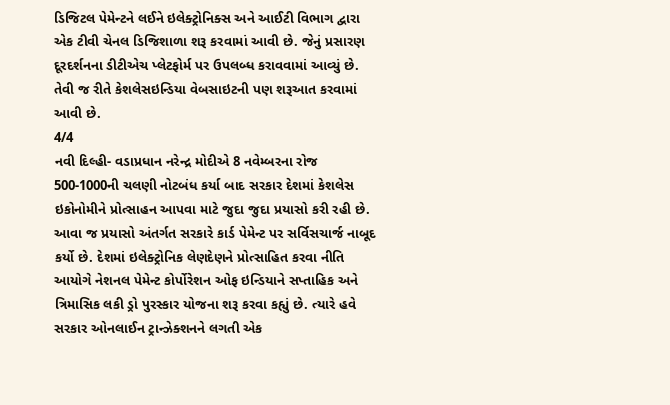ડિજિટલ પેમેન્ટને લઈને ઇલેક્ટ્રોનિક્સ અને આઈટી વિભાગ દ્વારા એક ટીવી ચેનલ ડિજિશાળા શરૂ કરવામાં આવી છે. જેનું પ્રસારણ દૂરદર્શનના ડીટીએચ પ્લેટફોર્મ પર ઉપલબ્ધ કરાવવામાં આવ્યું છે. તેવી જ રીતે કેશલેસઇન્ડિયા વેબસાઇટની પણ શરૂઆત કરવામાં આવી છે.
4/4
નવી દિલ્હી- વડાપ્રધાન નરેન્દ્ર મોદીએ 8 નવેમ્બરના રોજ 500-1000ની ચલણી નોટબંધ કર્યા બાદ સરકાર દેશમાં કેશલેસ ઇકોનોમીને પ્રોત્સાહન આપવા માટે જુદા જુદા પ્રયાસો કરી રહી છે. આવા જ પ્રયાસો અંતર્ગત સરકારે કાર્ડ પેમેન્ટ પર સર્વિસચાર્જ નાબૂદ કર્યો છે. દેશમાં ઇલેક્ટ્રોનિક લેણદેણને પ્રોત્સાહિત કરવા નીતિ આયોગે નેશનલ પેમેન્ટ કોર્પોરેશન ઓફ ઇન્ડિયાને સપ્તાહિક અને ત્રિમાસિક લકી ડ્રો પુરસ્કાર યોજના શરૂ કરવા કહ્યું છે. ત્યારે હવે સરકાર ઓનલાઈન ટ્રાન્ઝેક્શનને લગતી એક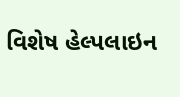વિશેષ હેલ્પલાઇન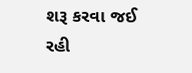શરૂ કરવા જઈ રહી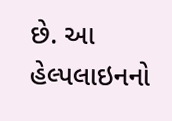છે. આ હેલ્પલાઇનનો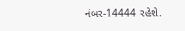નંબર-14444 રહેશે.